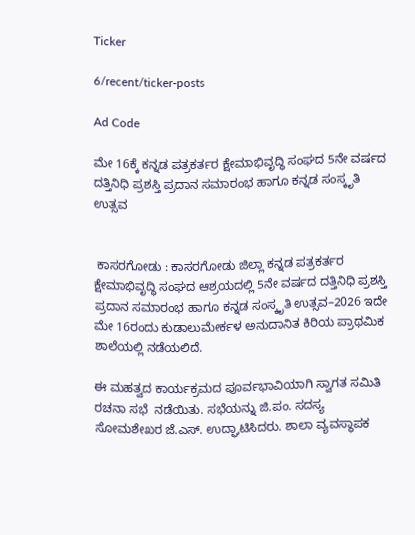Ticker

6/recent/ticker-posts

Ad Code

ಮೇ 16ಕ್ಕೆ ಕನ್ನಡ ಪತ್ರಕರ್ತರ ಕ್ಷೇಮಾಭಿವೃದ್ಧಿ ಸಂಘದ 5ನೇ ವರ್ಷದ ದತ್ತಿನಿಧಿ ಪ್ರಶಸ್ತಿ ಪ್ರದಾನ ಸಮಾರಂಭ ಹಾಗೂ ಕನ್ನಡ ಸಂಸ್ಕೃತಿ ಉತ್ಸವ


 ಕಾಸರಗೋಡು : ಕಾಸರಗೋಡು ಜಿಲ್ಲಾ ಕನ್ನಡ ಪತ್ರಕರ್ತರ ಕ್ಷೇಮಾಭಿವೃದ್ಧಿ ಸಂಘದ ಆಶ್ರಯದಲ್ಲಿ 5ನೇ ವರ್ಷದ ದತ್ತಿನಿಧಿ ಪ್ರಶಸ್ತಿ ಪ್ರದಾನ ಸಮಾರಂಭ ಹಾಗೂ ಕನ್ನಡ ಸಂಸ್ಕೃತಿ ಉತ್ಸವ–2026 ಇದೇ ಮೇ 16ರಂದು ಕುಡಾಲುಮೇರ್ಕಳ ಅನುದಾನಿತ ಕಿರಿಯ ಪ್ರಾಥಮಿಕ ಶಾಲೆಯಲ್ಲಿ ನಡೆಯಲಿದೆ.

ಈ ಮಹತ್ವದ ಕಾರ್ಯಕ್ರಮದ ಪೂರ್ವಭಾವಿಯಾಗಿ ಸ್ವಾಗತ ಸಮಿತಿ ರಚನಾ ಸಭೆ  ನಡೆಯಿತು. ಸಭೆಯನ್ನು ಜಿ.ಪಂ. ಸದಸ್ಯ ಸೋಮಶೇಖರ ಜೆ.ಎಸ್. ಉದ್ಘಾಟಿಸಿದರು. ಶಾಲಾ ವ್ಯವಸ್ಥಾಪಕ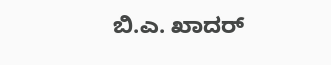ಬಿ.ಎ. ಖಾದರ್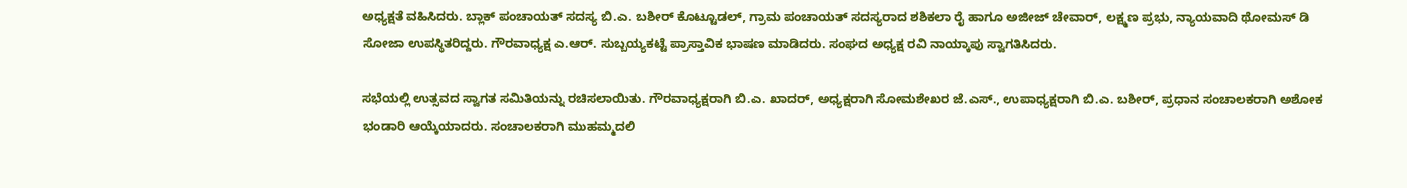ಅಧ್ಯಕ್ಷತೆ ವಹಿಸಿದರು. ಬ್ಲಾಕ್ ಪಂಚಾಯತ್ ಸದಸ್ಯ ಬಿ.ಎ. ಬಶೀರ್ ಕೊಟ್ಟೂಡಲ್, ಗ್ರಾಮ ಪಂಚಾಯತ್ ಸದಸ್ಯರಾದ ಶಶಿಕಲಾ ರೈ ಹಾಗೂ ಅಜೀಜ್ ಚೇವಾರ್, ಲಕ್ಷ್ಮಣ ಪ್ರಭು, ನ್ಯಾಯವಾದಿ ಥೋಮಸ್ ಡಿ ಸೋಜಾ ಉಪಸ್ಥಿತರಿದ್ದರು. ಗೌರವಾಧ್ಯಕ್ಷ ಎ.ಆರ್. ಸುಬ್ಬಯ್ಯಕಟ್ಟೆ ಪ್ರಾಸ್ತಾವಿಕ ಭಾಷಣ ಮಾಡಿದರು. ಸಂಘದ ಅಧ್ಯಕ್ಷ ರವಿ ನಾಯ್ಕಾಪು ಸ್ವಾಗತಿಸಿದರು.

ಸಭೆಯಲ್ಲಿ ಉತ್ಸವದ ಸ್ವಾಗತ ಸಮಿತಿಯನ್ನು ರಚಿಸಲಾಯಿತು. ಗೌರವಾಧ್ಯಕ್ಷರಾಗಿ ಬಿ.ಎ. ಖಾದರ್, ಅಧ್ಯಕ್ಷರಾಗಿ ಸೋಮಶೇಖರ ಜೆ.ಎಸ್., ಉಪಾಧ್ಯಕ್ಷರಾಗಿ ಬಿ.ಎ. ಬಶೀರ್, ಪ್ರಧಾನ ಸಂಚಾಲಕರಾಗಿ ಅಶೋಕ ಭಂಡಾರಿ ಆಯ್ಕೆಯಾದರು. ಸಂಚಾಲಕರಾಗಿ ಮುಹಮ್ಮದಲಿ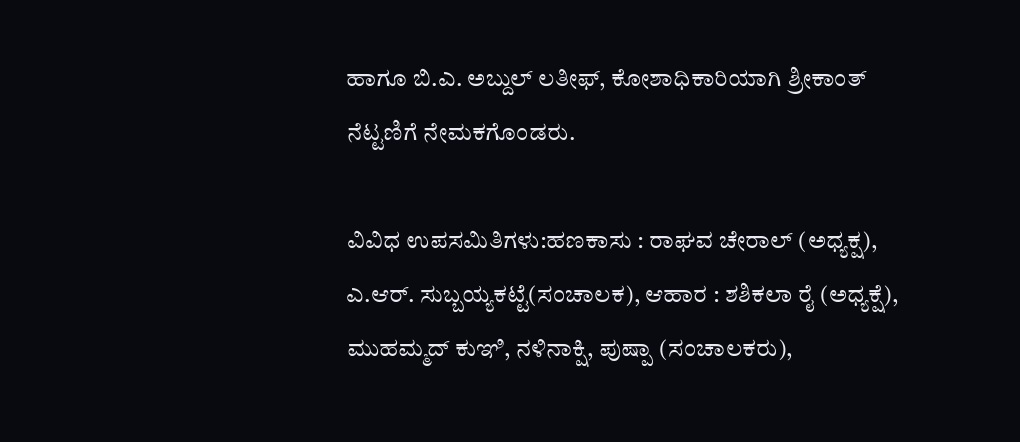ಹಾಗೂ ಬಿ.ಎ. ಅಬ್ದುಲ್ ಲತೀಫ್, ಕೋಶಾಧಿಕಾರಿಯಾಗಿ ಶ್ರೀಕಾಂತ್ ನೆಟ್ಟಣಿಗೆ ನೇಮಕಗೊಂಡರು.

ವಿವಿಧ ಉಪಸಮಿತಿಗಳು:ಹಣಕಾಸು : ರಾಘವ ಚೇರಾಲ್ (ಅಧ್ಯಕ್ಷ), ಎ.ಆರ್. ಸುಬ್ಬಯ್ಯಕಟ್ಟೆ(ಸಂಚಾಲಕ), ಆಹಾರ : ಶಶಿಕಲಾ ರೈ (ಅಧ್ಯಕ್ಷೆ), ಮುಹಮ್ಮದ್ ಕುಞಿ, ನಳಿನಾಕ್ಷಿ, ಪುಷ್ಪಾ (ಸಂಚಾಲಕರು),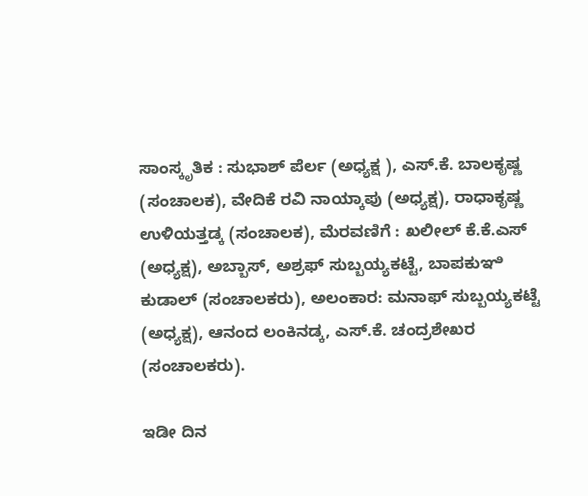ಸಾಂಸ್ಕೃತಿಕ : ಸುಭಾಶ್ ಪೆರ್ಲ (ಅಧ್ಯಕ್ಷ ), ಎಸ್.ಕೆ. ಬಾಲಕೃಷ್ಣ (ಸಂಚಾಲಕ), ವೇದಿಕೆ ರವಿ ನಾಯ್ಕಾಪು (ಅಧ್ಯಕ್ಷ), ರಾಧಾಕೃಷ್ಣ ಉಳಿಯತ್ತಡ್ಕ (ಸಂಚಾಲಕ), ಮೆರವಣಿಗೆ : ಖಲೀಲ್ ಕೆ.ಕೆ.ಎಸ್ (ಅಧ್ಯಕ್ಷ), ಅಬ್ಬಾಸ್, ಅಶ್ರಫ್ ಸುಬ್ಬಯ್ಯಕಟ್ಟೆ, ಬಾಪಕುಞಿ ಕುಡಾಲ್ (ಸಂಚಾಲಕರು), ಅಲಂಕಾರ: ಮನಾಫ್ ಸುಬ್ಬಯ್ಯಕಟ್ಟೆ (ಅಧ್ಯಕ್ಷ), ಆನಂದ ಲಂಕಿನಡ್ಕ, ಎಸ್.ಕೆ. ಚಂದ್ರಶೇಖರ (ಸಂಚಾಲಕರು).

ಇಡೀ ದಿನ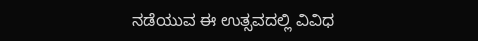ನಡೆಯುವ ಈ ಉತ್ಸವದಲ್ಲಿ ವಿವಿಧ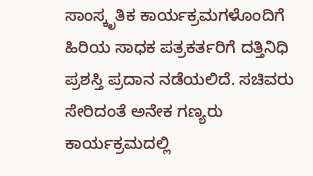ಸಾಂಸ್ಕೃತಿಕ ಕಾರ್ಯಕ್ರಮಗಳೊಂದಿಗೆ ಹಿರಿಯ ಸಾಧಕ ಪತ್ರಕರ್ತರಿಗೆ ದತ್ತಿನಿಧಿ ಪ್ರಶಸ್ತಿ ಪ್ರದಾನ ನಡೆಯಲಿದೆ. ಸಚಿವರು ಸೇರಿದಂತೆ ಅನೇಕ ಗಣ್ಯರು ಕಾರ್ಯಕ್ರಮದಲ್ಲಿ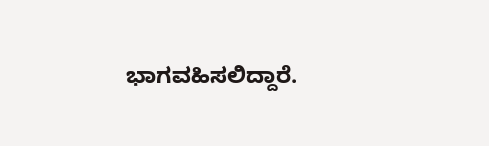ಭಾಗವಹಿಸಲಿದ್ದಾರೆ.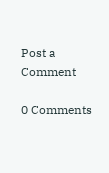Post a Comment

0 Comments